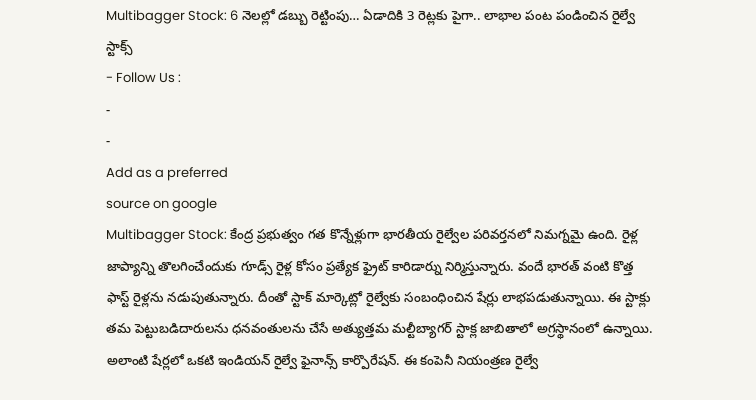Multibagger Stock: 6 నెలల్లో డబ్బు రెట్టింపు… ఏడాదికి 3 రెట్లకు పైగా.. లాభాల పంట పండించిన రైల్వే స్టాక్స్
- Follow Us :
-
-
Add as a preferred
source on google
Multibagger Stock: కేంద్ర ప్రభుత్వం గత కొన్నేళ్లుగా భారతీయ రైల్వేల పరివర్తనలో నిమగ్నమై ఉంది. రైళ్ల జాప్యాన్ని తొలగించేందుకు గూడ్స్ రైళ్ల కోసం ప్రత్యేక ఫ్రైట్ కారిడార్ను నిర్మిస్తున్నారు. వందే భారత్ వంటి కొత్త ఫాస్ట్ రైళ్లను నడుపుతున్నారు. దీంతో స్టాక్ మార్కెట్లో రైల్వేకు సంబంధించిన షేర్లు లాభపడుతున్నాయి. ఈ స్టాక్లు తమ పెట్టుబడిదారులను ధనవంతులను చేసే అత్యుత్తమ మల్టీబ్యాగర్ స్టాక్ల జాబితాలో అగ్రస్థానంలో ఉన్నాయి. అలాంటి షేర్లలో ఒకటి ఇండియన్ రైల్వే ఫైనాన్స్ కార్పొరేషన్. ఈ కంపెనీ నియంత్రణ రైల్వే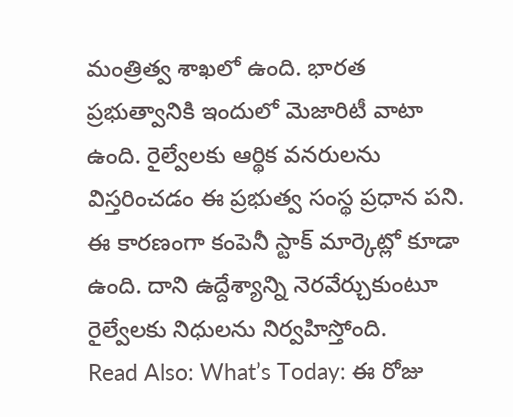మంత్రిత్వ శాఖలో ఉంది. భారత ప్రభుత్వానికి ఇందులో మెజారిటీ వాటా ఉంది. రైల్వేలకు ఆర్థిక వనరులను విస్తరించడం ఈ ప్రభుత్వ సంస్థ ప్రధాన పని. ఈ కారణంగా కంపెనీ స్టాక్ మార్కెట్లో కూడా ఉంది. దాని ఉద్దేశ్యాన్ని నెరవేర్చుకుంటూ రైల్వేలకు నిధులను నిర్వహిస్తోంది.
Read Also: What’s Today: ఈ రోజు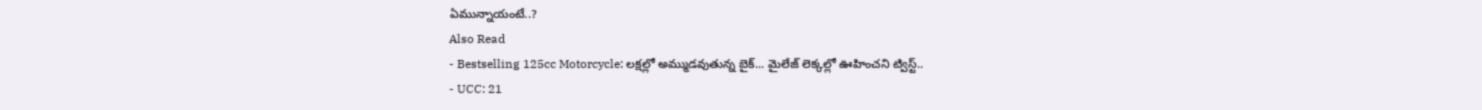ఏమున్నాయంటే..?
Also Read
- Bestselling 125cc Motorcycle: లక్షల్లో అమ్ముడవుతున్న బైక్... మైలేజ్ లెక్కల్లో ఊహించని ట్విస్ట్..
- UCC: 21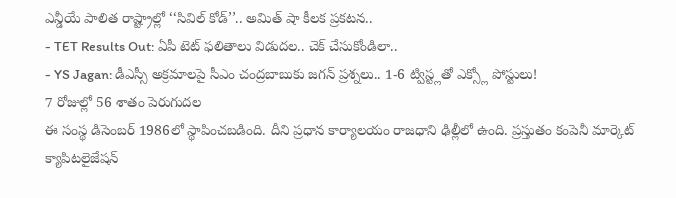ఎన్డీయే పాలిత రాష్ట్రాల్లో ‘‘సివిల్ కోడ్’’.. అమిత్ షా కీలక ప్రకటన..
- TET Results Out: ఏపీ టెట్ ఫలితాలు విడుదల.. చెక్ చేసుకోండిలా..
- YS Jagan: డీఎస్సీ అక్రమాలపై సీఎం చంద్రబాబుకు జగన్ ప్రశ్నలు.. 1-6 ట్విస్ట్లతో ఎక్స్లో పోస్టులు!
7 రోజుల్లో 56 శాతం పెరుగుదల
ఈ సంస్థ డిసెంబర్ 1986లో స్థాపించబడింది. దీని ప్రధాన కార్యాలయం రాజధాని ఢిల్లీలో ఉంది. ప్రస్తుతం కంపెనీ మార్కెట్ క్యాపిటలైజేషన్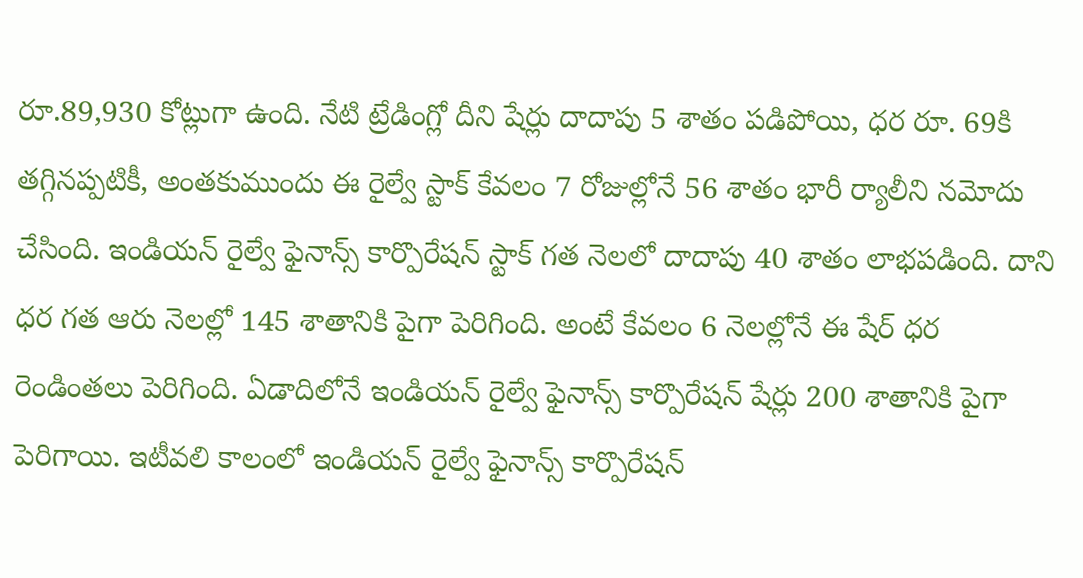రూ.89,930 కోట్లుగా ఉంది. నేటి ట్రేడింగ్లో దీని షేర్లు దాదాపు 5 శాతం పడిపోయి, ధర రూ. 69కి తగ్గినప్పటికీ, అంతకుముందు ఈ రైల్వే స్టాక్ కేవలం 7 రోజుల్లోనే 56 శాతం భారీ ర్యాలీని నమోదు చేసింది. ఇండియన్ రైల్వే ఫైనాన్స్ కార్పొరేషన్ స్టాక్ గత నెలలో దాదాపు 40 శాతం లాభపడింది. దాని ధర గత ఆరు నెలల్లో 145 శాతానికి పైగా పెరిగింది. అంటే కేవలం 6 నెలల్లోనే ఈ షేర్ ధర రెండింతలు పెరిగింది. ఏడాదిలోనే ఇండియన్ రైల్వే ఫైనాన్స్ కార్పొరేషన్ షేర్లు 200 శాతానికి పైగా పెరిగాయి. ఇటీవలి కాలంలో ఇండియన్ రైల్వే ఫైనాన్స్ కార్పొరేషన్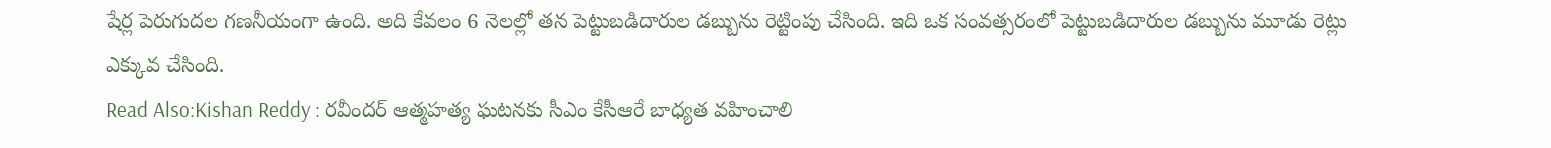షేర్ల పెరుగుదల గణనీయంగా ఉంది. అది కేవలం 6 నెలల్లో తన పెట్టుబడిదారుల డబ్బును రెట్టింపు చేసింది. ఇది ఒక సంవత్సరంలో పెట్టుబడిదారుల డబ్బును మూడు రెట్లు ఎక్కువ చేసింది.
Read Also:Kishan Reddy : రవీందర్ ఆత్మహత్య ఘటనకు సీఎం కేసీఆరే బాధ్యత వహించాలి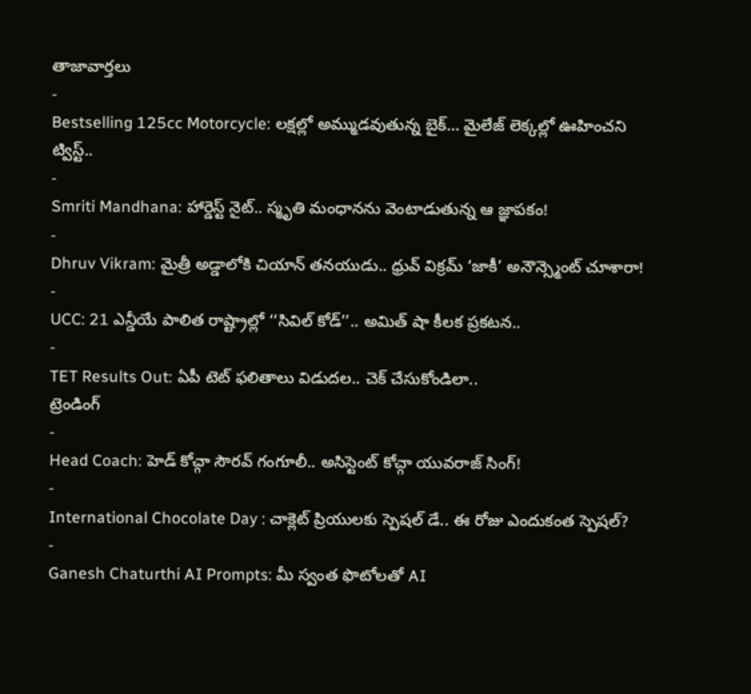తాజావార్తలు
-
Bestselling 125cc Motorcycle: లక్షల్లో అమ్ముడవుతున్న బైక్… మైలేజ్ లెక్కల్లో ఊహించని ట్విస్ట్..
-
Smriti Mandhana: హార్డెస్ట్ నైట్.. స్మృతి మంధానను వెంటాడుతున్న ఆ జ్ఞాపకం!
-
Dhruv Vikram: మైత్రీ అడ్డాలోకి చియాన్ తనయుడు.. ధ్రువ్ విక్రమ్ ‘జాకీ’ అనౌన్స్మెంట్ చూశారా!
-
UCC: 21 ఎన్డీయే పాలిత రాష్ట్రాల్లో ‘‘సివిల్ కోడ్’’.. అమిత్ షా కీలక ప్రకటన..
-
TET Results Out: ఏపీ టెట్ ఫలితాలు విడుదల.. చెక్ చేసుకోండిలా..
ట్రెండింగ్
-
Head Coach: హెడ్ కోచ్గా సౌరవ్ గంగూలీ.. అసిస్టెంట్ కోచ్గా యువరాజ్ సింగ్!
-
International Chocolate Day : చాక్లెట్ ప్రియులకు స్పెషల్ డే.. ఈ రోజు ఎందుకంత స్పెషల్?
-
Ganesh Chaturthi AI Prompts: మీ స్వంత ఫొటోలతో AI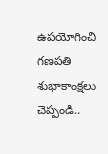ఉపయోగించి గణపతి శుభాకాంక్షలు చెప్పండి..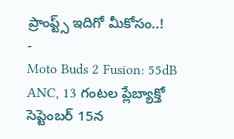ప్రాంప్ట్స్ ఇదిగో మీకోసం..!
-
Moto Buds 2 Fusion: 55dB ANC, 13 గంటల ప్లేబ్యాక్తో సెప్టెంబర్ 15న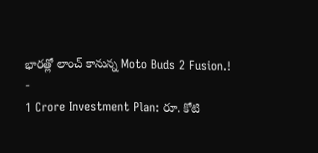భారత్లో లాంచ్ కానున్న Moto Buds 2 Fusion.!
-
1 Crore Investment Plan: రూ. కోటి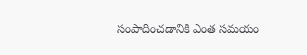సంపాదించడానికి ఎంత సమయం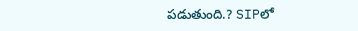పడుతుంది.? SIPలో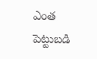ఎంత పెట్టుబడి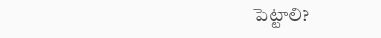పెట్టాలి?